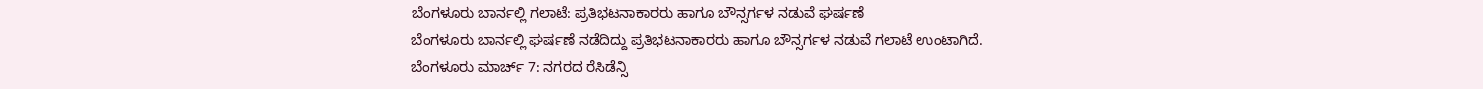ಬೆಂಗಳೂರು ಬಾರ್ನಲ್ಲಿ ಗಲಾಟೆ: ಪ್ರತಿಭಟನಾಕಾರರು ಹಾಗೂ ಬೌನ್ಸರ್ಗಳ ನಡುವೆ ಘರ್ಷಣೆ
ಬೆಂಗಳೂರು ಬಾರ್ನಲ್ಲಿ ಘರ್ಷಣೆ ನಡೆದಿದ್ದು ಪ್ರತಿಭಟನಾಕಾರರು ಹಾಗೂ ಬೌನ್ಸರ್ಗಳ ನಡುವೆ ಗಲಾಟೆ ಉಂಟಾಗಿದೆ.
ಬೆಂಗಳೂರು ಮಾರ್ಚ್ 7: ನಗರದ ರೆಸಿಡೆನ್ಸಿ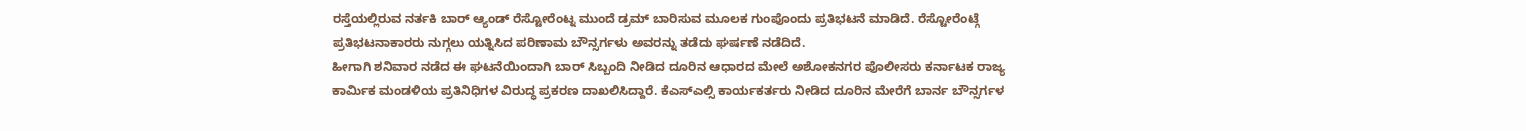ರಸ್ತೆಯಲ್ಲಿರುವ ನರ್ತಕಿ ಬಾರ್ ಆ್ಯಂಡ್ ರೆಸ್ಟೋರೆಂಟ್ನ ಮುಂದೆ ಡ್ರಮ್ ಬಾರಿಸುವ ಮೂಲಕ ಗುಂಪೊಂದು ಪ್ರತಿಭಟನೆ ಮಾಡಿದೆ. ರೆಸ್ಟೋರೆಂಟ್ಗೆ ಪ್ರತಿಭಟನಾಕಾರರು ನುಗ್ಗಲು ಯತ್ನಿಸಿದ ಪರಿಣಾಮ ಬೌನ್ಸರ್ಗಳು ಅವರನ್ನು ತಡೆದು ಘರ್ಷಣೆ ನಡೆದಿದೆ.
ಹೀಗಾಗಿ ಶನಿವಾರ ನಡೆದ ಈ ಘಟನೆಯಿಂದಾಗಿ ಬಾರ್ ಸಿಬ್ಬಂದಿ ನೀಡಿದ ದೂರಿನ ಆಧಾರದ ಮೇಲೆ ಅಶೋಕನಗರ ಪೊಲೀಸರು ಕರ್ನಾಟಕ ರಾಜ್ಯ ಕಾರ್ಮಿಕ ಮಂಡಳಿಯ ಪ್ರತಿನಿಧಿಗಳ ವಿರುದ್ಧ ಪ್ರಕರಣ ದಾಖಲಿಸಿದ್ದಾರೆ. ಕೆಎಸ್ಎಲ್ಸಿ ಕಾರ್ಯಕರ್ತರು ನೀಡಿದ ದೂರಿನ ಮೇರೆಗೆ ಬಾರ್ನ ಬೌನ್ಸರ್ಗಳ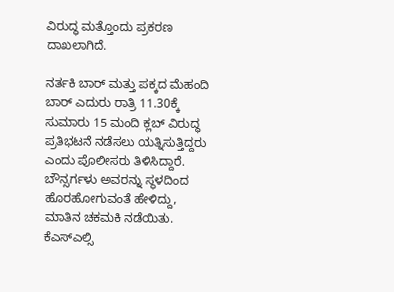ವಿರುದ್ಧ ಮತ್ತೊಂದು ಪ್ರಕರಣ ದಾಖಲಾಗಿದೆ.

ನರ್ತಕಿ ಬಾರ್ ಮತ್ತು ಪಕ್ಕದ ಮೆಹಂದಿ ಬಾರ್ ಎದುರು ರಾತ್ರಿ 11.30ಕ್ಕೆ ಸುಮಾರು 15 ಮಂದಿ ಕ್ಲಬ್ ವಿರುದ್ಧ ಪ್ರತಿಭಟನೆ ನಡೆಸಲು ಯತ್ನಿಸುತ್ತಿದ್ದರು ಎಂದು ಪೊಲೀಸರು ತಿಳಿಸಿದ್ದಾರೆ. ಬೌನ್ಸರ್ಗಳು ಅವರನ್ನು ಸ್ಥಳದಿಂದ ಹೊರಹೋಗುವಂತೆ ಹೇಳಿದ್ದು, ಮಾತಿನ ಚಕಮಕಿ ನಡೆಯಿತು.
ಕೆಎಸ್ಎಲ್ಸಿ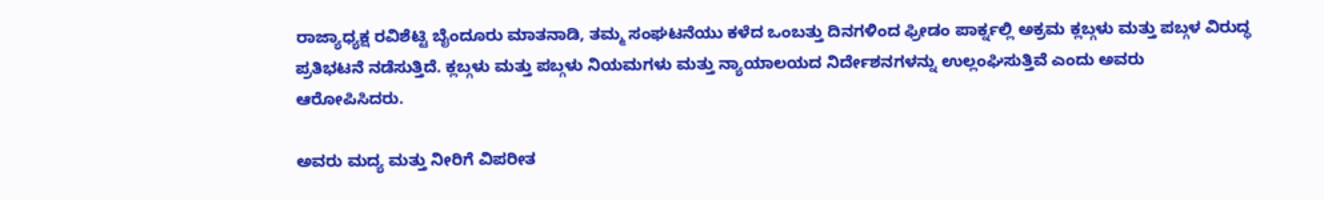ರಾಜ್ಯಾಧ್ಯಕ್ಷ ರವಿಶೆಟ್ಟಿ ಬೈಂದೂರು ಮಾತನಾಡಿ, ತಮ್ಮ ಸಂಘಟನೆಯು ಕಳೆದ ಒಂಬತ್ತು ದಿನಗಳಿಂದ ಫ್ರೀಡಂ ಪಾರ್ಕ್ನಲ್ಲಿ ಅಕ್ರಮ ಕ್ಲಬ್ಗಳು ಮತ್ತು ಪಬ್ಗಳ ವಿರುದ್ಧ ಪ್ರತಿಭಟನೆ ನಡೆಸುತ್ತಿದೆ. ಕ್ಲಬ್ಗಳು ಮತ್ತು ಪಬ್ಗಳು ನಿಯಮಗಳು ಮತ್ತು ನ್ಯಾಯಾಲಯದ ನಿರ್ದೇಶನಗಳನ್ನು ಉಲ್ಲಂಘಿಸುತ್ತಿವೆ ಎಂದು ಅವರು ಆರೋಪಿಸಿದರು.

ಅವರು ಮದ್ಯ ಮತ್ತು ನೀರಿಗೆ ವಿಪರೀತ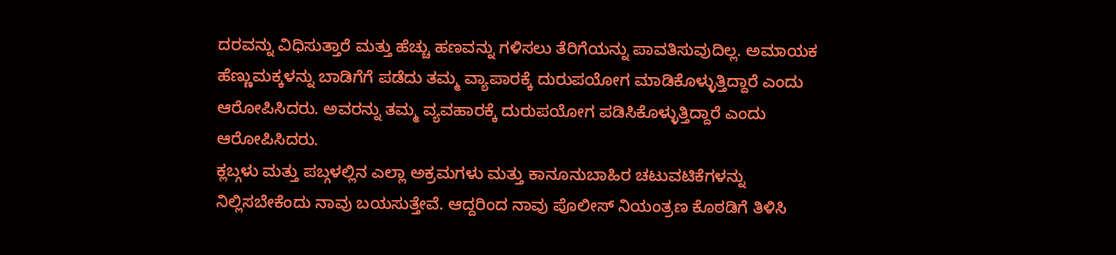ದರವನ್ನು ವಿಧಿಸುತ್ತಾರೆ ಮತ್ತು ಹೆಚ್ಚು ಹಣವನ್ನು ಗಳಿಸಲು ತೆರಿಗೆಯನ್ನು ಪಾವತಿಸುವುದಿಲ್ಲ. ಅಮಾಯಕ ಹೆಣ್ಣುಮಕ್ಕಳನ್ನು ಬಾಡಿಗೆಗೆ ಪಡೆದು ತಮ್ಮ ವ್ಯಾಪಾರಕ್ಕೆ ದುರುಪಯೋಗ ಮಾಡಿಕೊಳ್ಳುತ್ತಿದ್ದಾರೆ ಎಂದು ಆರೋಪಿಸಿದರು. ಅವರನ್ನು ತಮ್ಮ ವ್ಯವಹಾರಕ್ಕೆ ದುರುಪಯೋಗ ಪಡಿಸಿಕೊಳ್ಳುತ್ತಿದ್ದಾರೆ ಎಂದು ಆರೋಪಿಸಿದರು.
ಕ್ಲಬ್ಗಳು ಮತ್ತು ಪಬ್ಗಳಲ್ಲಿನ ಎಲ್ಲಾ ಅಕ್ರಮಗಳು ಮತ್ತು ಕಾನೂನುಬಾಹಿರ ಚಟುವಟಿಕೆಗಳನ್ನು ನಿಲ್ಲಿಸಬೇಕೆಂದು ನಾವು ಬಯಸುತ್ತೇವೆ. ಆದ್ದರಿಂದ ನಾವು ಪೊಲೀಸ್ ನಿಯಂತ್ರಣ ಕೊಠಡಿಗೆ ತಿಳಿಸಿ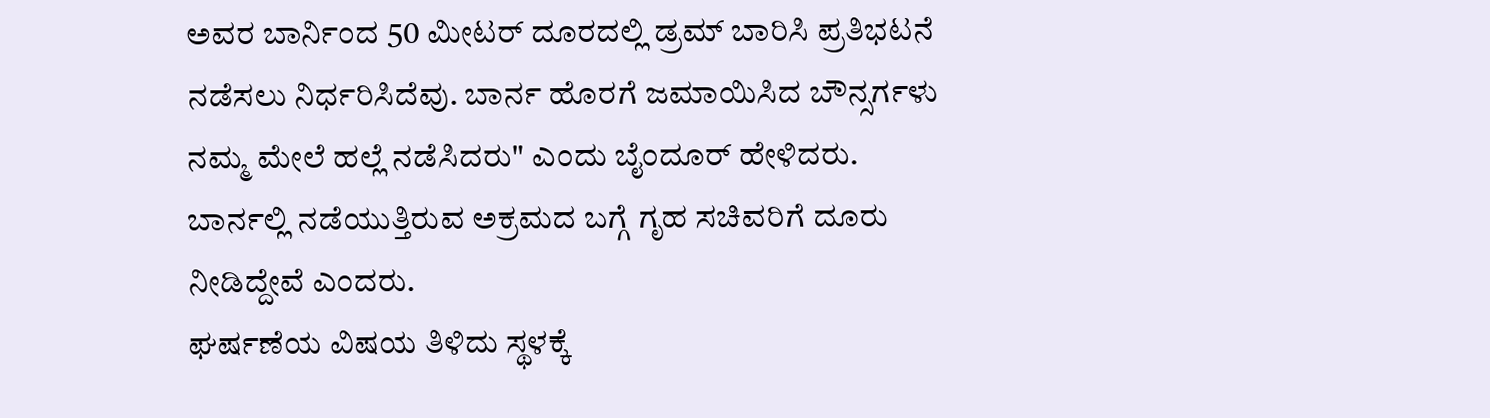ಅವರ ಬಾರ್ನಿಂದ 50 ಮೀಟರ್ ದೂರದಲ್ಲಿ ಡ್ರಮ್ ಬಾರಿಸಿ ಪ್ರತಿಭಟನೆ ನಡೆಸಲು ನಿರ್ಧರಿಸಿದೆವು. ಬಾರ್ನ ಹೊರಗೆ ಜಮಾಯಿಸಿದ ಬೌನ್ಸರ್ಗಳು ನಮ್ಮ ಮೇಲೆ ಹಲ್ಲೆ ನಡೆಸಿದರು" ಎಂದು ಬೈಂದೂರ್ ಹೇಳಿದರು. ಬಾರ್ನಲ್ಲಿ ನಡೆಯುತ್ತಿರುವ ಅಕ್ರಮದ ಬಗ್ಗೆ ಗೃಹ ಸಚಿವರಿಗೆ ದೂರು ನೀಡಿದ್ದೇವೆ ಎಂದರು.
ಘರ್ಷಣೆಯ ವಿಷಯ ತಿಳಿದು ಸ್ಥಳಕ್ಕೆ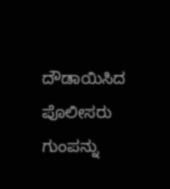ದೌಡಾಯಿಸಿದ ಪೊಲೀಸರು ಗುಂಪನ್ನು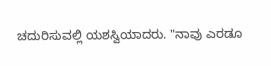ಚದುರಿಸುವಲ್ಲಿ ಯಶಸ್ವಿಯಾದರು. "ನಾವು ಎರಡೂ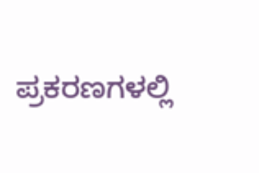ಪ್ರಕರಣಗಳಲ್ಲಿ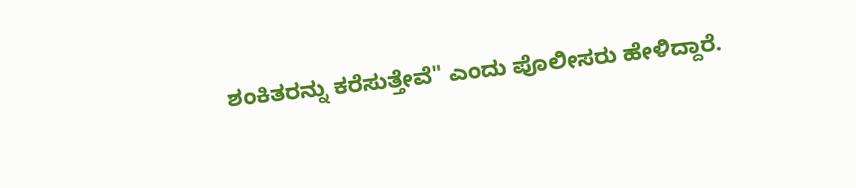ಶಂಕಿತರನ್ನು ಕರೆಸುತ್ತೇವೆ" ಎಂದು ಪೊಲೀಸರು ಹೇಳಿದ್ದಾರೆ.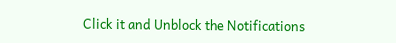Click it and Unblock the Notifications